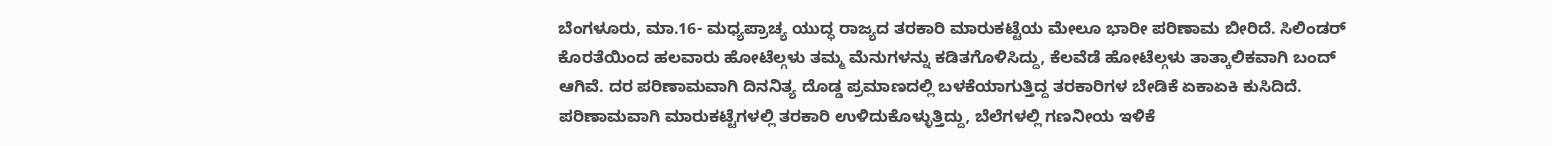ಬೆಂಗಳೂರು, ಮಾ.16- ಮಧ್ಯಪ್ರಾಚ್ಯ ಯುದ್ಧ ರಾಜ್ಯದ ತರಕಾರಿ ಮಾರುಕಟ್ಟೆಯ ಮೇಲೂ ಭಾರೀ ಪರಿಣಾಮ ಬೀರಿದೆ. ಸಿಲಿಂಡರ್ ಕೊರತೆಯಿಂದ ಹಲವಾರು ಹೋಟೆಲ್ಗಳು ತಮ್ಮ ಮೆನುಗಳನ್ನು ಕಡಿತಗೊಳಿಸಿದ್ದು, ಕೆಲವೆಡೆ ಹೋಟೆಲ್ಗಳು ತಾತ್ಕಾಲಿಕವಾಗಿ ಬಂದ್ ಆಗಿವೆ. ದರ ಪರಿಣಾಮವಾಗಿ ದಿನನಿತ್ಯ ದೊಡ್ಡ ಪ್ರಮಾಣದಲ್ಲಿ ಬಳಕೆಯಾಗುತ್ತಿದ್ದ ತರಕಾರಿಗಳ ಬೇಡಿಕೆ ಏಕಾಏಕಿ ಕುಸಿದಿದೆ. ಪರಿಣಾಮವಾಗಿ ಮಾರುಕಟ್ಟೆಗಳಲ್ಲಿ ತರಕಾರಿ ಉಳಿದುಕೊಳ್ಳುತ್ತಿದ್ದು, ಬೆಲೆಗಳಲ್ಲಿ ಗಣನೀಯ ಇಳಿಕೆ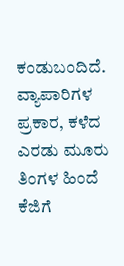ಕಂಡುಬಂದಿದೆ.
ವ್ಯಾಪಾರಿಗಳ ಪ್ರಕಾರ, ಕಳೆದ ಎರಡು ಮೂರು ತಿಂಗಳ ಹಿಂದೆ ಕೆಜಿಗೆ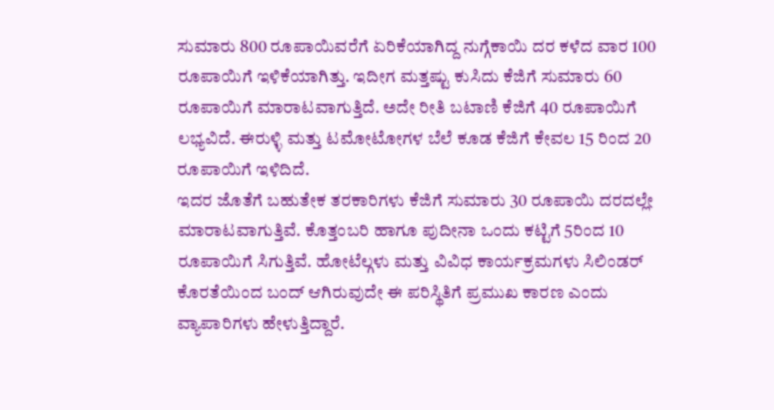ಸುಮಾರು 800 ರೂಪಾಯಿವರೆಗೆ ಏರಿಕೆಯಾಗಿದ್ದ ನುಗ್ಗೆಕಾಯಿ ದರ ಕಳೆದ ವಾರ 100 ರೂಪಾಯಿಗೆ ಇಳಿಕೆಯಾಗಿತ್ತು. ಇದೀಗ ಮತ್ತಷ್ಟು ಕುಸಿದು ಕೆಜಿಗೆ ಸುಮಾರು 60 ರೂಪಾಯಿಗೆ ಮಾರಾಟವಾಗುತ್ತಿದೆ. ಅದೇ ರೀತಿ ಬಟಾಣಿ ಕೆಜಿಗೆ 40 ರೂಪಾಯಿಗೆ ಲಭ್ಯವಿದೆ. ಈರುಳ್ಳಿ ಮತ್ತು ಟಮೋಟೋಗಳ ಬೆಲೆ ಕೂಡ ಕೆಜಿಗೆ ಕೇವಲ 15 ರಿಂದ 20 ರೂಪಾಯಿಗೆ ಇಳಿದಿದೆ.
ಇದರ ಜೊತೆಗೆ ಬಹುತೇಕ ತರಕಾರಿಗಳು ಕೆಜಿಗೆ ಸುಮಾರು 30 ರೂಪಾಯಿ ದರದಲ್ಲೇ ಮಾರಾಟವಾಗುತ್ತಿವೆ. ಕೊತ್ತಂಬರಿ ಹಾಗೂ ಪುದೀನಾ ಒಂದು ಕಟ್ಟಿಗೆ 5ರಿಂದ 10 ರೂಪಾಯಿಗೆ ಸಿಗುತ್ತಿವೆ. ಹೋಟೆಲ್ಗಳು ಮತ್ತು ವಿವಿಧ ಕಾರ್ಯಕ್ರಮಗಳು ಸಿಲಿಂಡರ್ ಕೊರತೆಯಿಂದ ಬಂದ್ ಆಗಿರುವುದೇ ಈ ಪರಿಸ್ಥಿತಿಗೆ ಪ್ರಮುಖ ಕಾರಣ ಎಂದು ವ್ಯಾಪಾರಿಗಳು ಹೇಳುತ್ತಿದ್ದಾರೆ.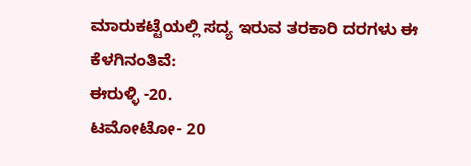ಮಾರುಕಟ್ಟೆಯಲ್ಲಿ ಸದ್ಯ ಇರುವ ತರಕಾರಿ ದರಗಳು ಈ ಕೆಳಗಿನಂತಿವೆ:
ಈರುಳ್ಳಿ -20.
ಟಮೋಟೋ- 20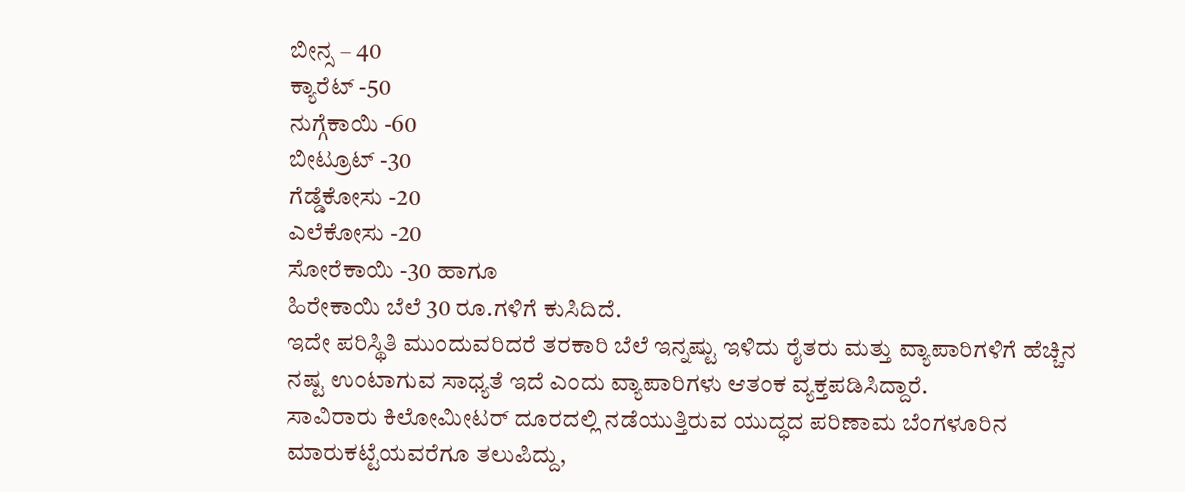ಬೀನ್ಸ – 40
ಕ್ಯಾರೆಟ್ -50
ನುಗ್ಗೆಕಾಯಿ -60
ಬೀಟ್ರೂಟ್ -30
ಗೆಡ್ಡೆಕೋಸು -20
ಎಲೆಕೋಸು -20
ಸೋರೆಕಾಯಿ -30 ಹಾಗೂ
ಹಿರೇಕಾಯಿ ಬೆಲೆ 30 ರೂ.ಗಳಿಗೆ ಕುಸಿದಿದೆ.
ಇದೇ ಪರಿಸ್ಥಿತಿ ಮುಂದುವರಿದರೆ ತರಕಾರಿ ಬೆಲೆ ಇನ್ನಷ್ಟು ಇಳಿದು ರೈತರು ಮತ್ತು ವ್ಯಾಪಾರಿಗಳಿಗೆ ಹೆಚ್ಚಿನ ನಷ್ಟ ಉಂಟಾಗುವ ಸಾಧ್ಯತೆ ಇದೆ ಎಂದು ವ್ಯಾಪಾರಿಗಳು ಆತಂಕ ವ್ಯಕ್ತಪಡಿಸಿದ್ದಾರೆ.
ಸಾವಿರಾರು ಕಿಲೋಮೀಟರ್ ದೂರದಲ್ಲಿ ನಡೆಯುತ್ತಿರುವ ಯುದ್ಧದ ಪರಿಣಾಮ ಬೆಂಗಳೂರಿನ ಮಾರುಕಟ್ಟೆಯವರೆಗೂ ತಲುಪಿದ್ದು,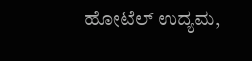ಹೋಟೆಲ್ ಉದ್ಯಮ,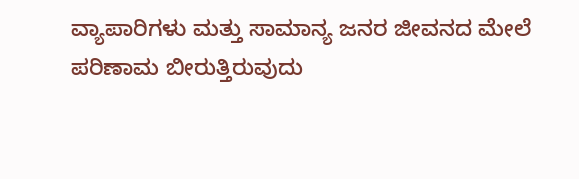ವ್ಯಾಪಾರಿಗಳು ಮತ್ತು ಸಾಮಾನ್ಯ ಜನರ ಜೀವನದ ಮೇಲೆ ಪರಿಣಾಮ ಬೀರುತ್ತಿರುವುದು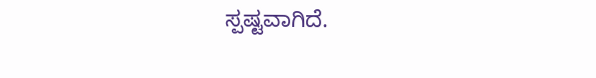ಸ್ಪಷ್ಟವಾಗಿದೆ.